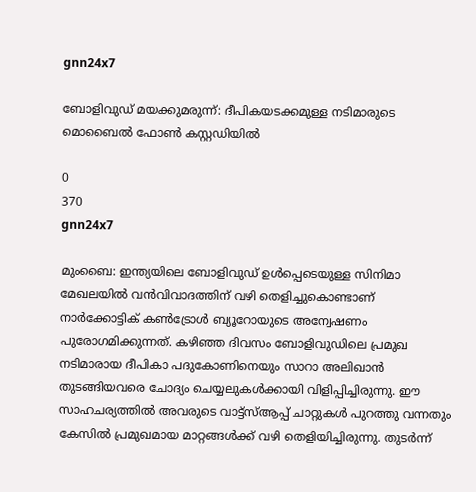gnn24x7

ബോളിവുഡ് മയക്കുമരുന്ന്: ദീപികയടക്കമുള്ള നടിമാരുടെ മൊബൈല്‍ ഫോണ്‍ കസ്റ്റഡിയില്‍

0
370
gnn24x7

മുംബൈ: ഇന്ത്യയിലെ ബോളിവുഡ് ഉള്‍പ്പെടെയുള്ള സിനിമാ മേഖലയില്‍ വന്‍വിവാദത്തിന് വഴി തെളിച്ചുകൊണ്ടാണ് നാര്‍ക്കോട്ടിക് കണ്‍ട്രോള്‍ ബ്യൂറോയുടെ അന്വേഷണം പുരോഗമിക്കുന്നത്. കഴിഞ്ഞ ദിവസം ബോളിവുഡിലെ പ്രമുഖ നടിമാരായ ദീപികാ പദുകോണിനെയും സാറാ അലിഖാന്‍ തുടങ്ങിയവരെ ചോദ്യം ചെയ്യലുകള്‍ക്കായി വിളിപ്പിച്ചിരുന്നു. ഈ സാഹചര്യത്തില്‍ അവരുടെ വാട്ട്‌സ്ആപ്പ് ചാറ്റുകള്‍ പുറത്തു വന്നതും കേസില്‍ പ്രമുഖമായ മാറ്റങ്ങള്‍ക്ക് വഴി തെളിയിച്ചിരുന്നു. തുടര്‍ന്ന്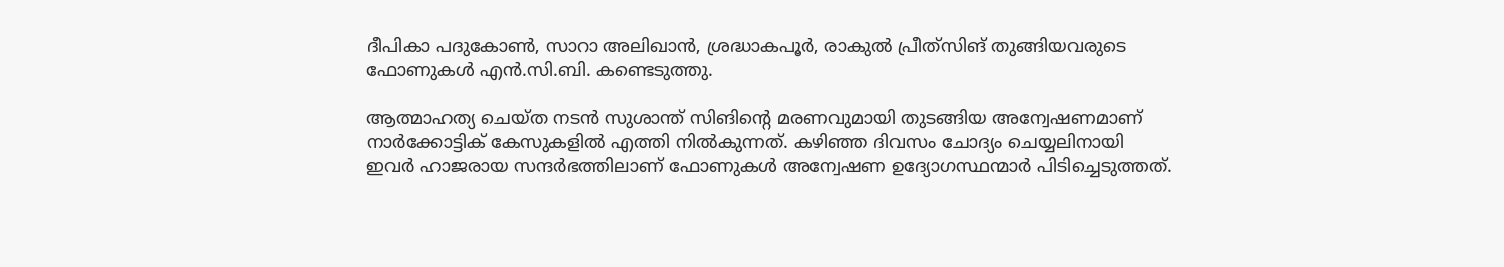ദീപികാ പദുകോണ്‍, സാറാ അലിഖാന്‍, ശ്രദ്ധാകപൂര്‍, രാകുല്‍ പ്രീത്‌സിങ് തുങ്ങിയവരുടെ ഫോണുകള്‍ എന്‍.സി.ബി. കണ്ടെടുത്തു.

ആത്മാഹത്യ ചെയ്ത നടന്‍ സുശാന്ത് സിങിന്റെ മരണവുമായി തുടങ്ങിയ അന്വേഷണമാണ് നാര്‍ക്കോട്ടിക് കേസുകളില്‍ എത്തി നില്‍കുന്നത്. കഴിഞ്ഞ ദിവസം ചോദ്യം ചെയ്യലിനായി ഇവര്‍ ഹാജരായ സന്ദര്‍ഭത്തിലാണ് ഫോണുകള്‍ അന്വേഷണ ഉദ്യോഗസ്ഥന്മാര്‍ പിടിച്ചെടുത്തത്.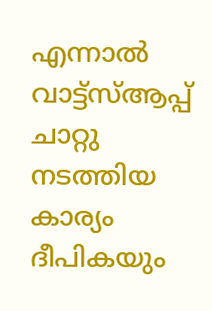എന്നാല്‍ വാട്ട്‌സ്ആപ്പ് ചാറ്റു നടത്തിയ കാര്യം ദീപികയും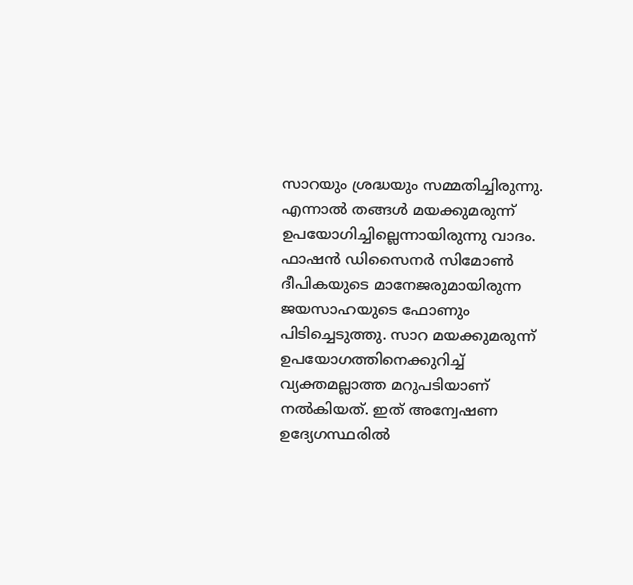സാറയും ശ്രദ്ധയും സമ്മതിച്ചിരുന്നു. എന്നാല്‍ തങ്ങള്‍ മയക്കുമരുന്ന് ഉപയോഗിച്ചില്ലെന്നായിരുന്നു വാദം. ഫാഷന്‍ ഡിസൈനര്‍ സിമോണ്‍ ദീപികയുടെ മാനേജരുമായിരുന്ന ജയസാഹയുടെ ഫോണും പിടിച്ചെടുത്തു. സാറ മയക്കുമരുന്ന് ഉപയോഗത്തിനെക്കുറിച്ച് വ്യക്തമല്ലാത്ത മറുപടിയാണ് നല്‍കിയത്. ഇത് അന്വേഷണ ഉദ്യേഗസ്ഥരില്‍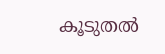കൂടുതല്‍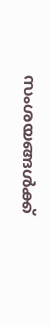സംശയങ്ങള്‍ക്ക്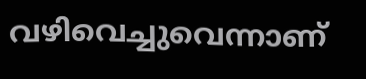വഴിവെച്ചുവെന്നാണ്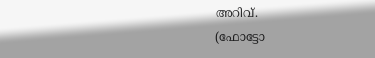അറിവ്.
(ഫോട്ടോ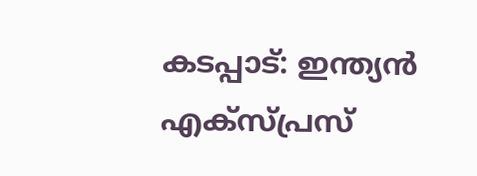കടപ്പാട്: ഇന്ത്യന്‍ എക്‌സ്പ്രസ്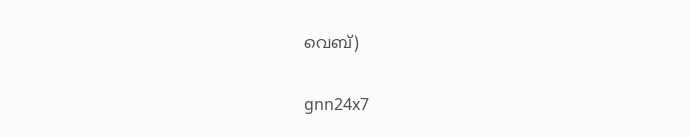വെബ്)

gnn24x7